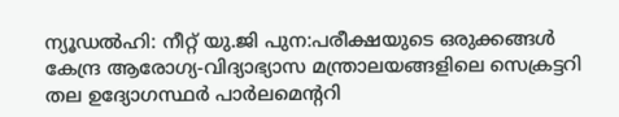ന്യൂഡൽഹി: നീറ്റ് യു.ജി പുന:പരീക്ഷയുടെ ഒരുക്കങ്ങൾ കേന്ദ്ര ആരോഗ്യ-വിദ്യാഭ്യാസ മന്ത്രാലയങ്ങളിലെ സെക്രട്ടറി തല ഉദ്യോഗസ്ഥർ പാർലമെന്ററി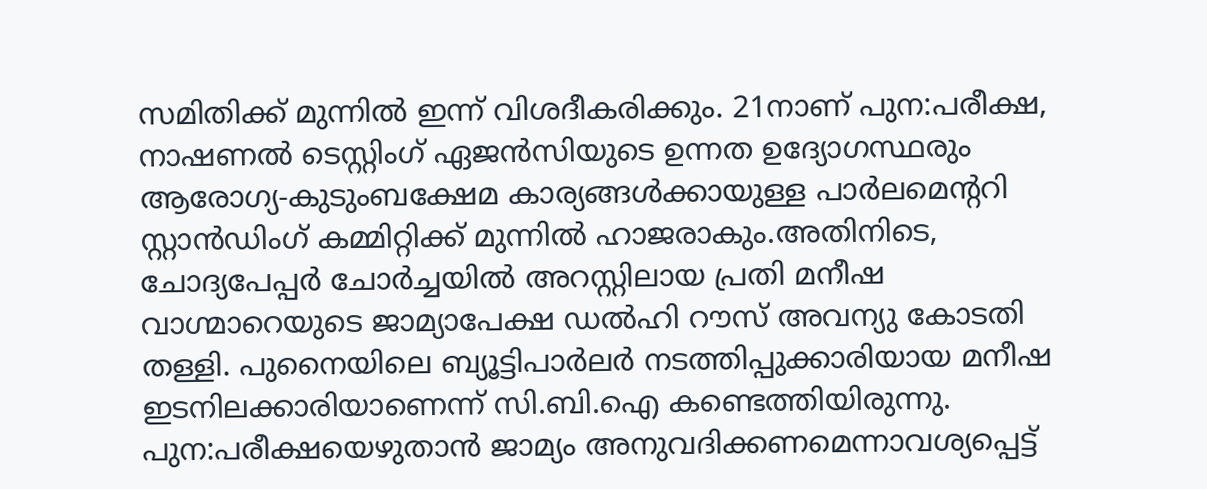സമിതിക്ക് മുന്നിൽ ഇന്ന് വിശദീകരിക്കും. 21നാണ് പുന:പരീക്ഷ, നാഷണൽ ടെസ്റ്റിംഗ് ഏജൻസിയുടെ ഉന്നത ഉദ്യോഗസ്ഥരും ആരോഗ്യ-കുടുംബക്ഷേമ കാര്യങ്ങൾക്കായുള്ള പാർലമെന്ററി സ്റ്റാൻഡിംഗ് കമ്മിറ്റിക്ക് മുന്നിൽ ഹാജരാകും.അതിനിടെ, ചോദ്യപേപ്പർ ചോർച്ചയിൽ അറസ്റ്റിലായ പ്രതി മനീഷ വാഗ്മാറെയുടെ ജാമ്യാപേക്ഷ ഡൽഹി റൗസ് അവന്യു കോടതി തള്ളി. പുനൈയിലെ ബ്യൂട്ടിപാർലർ നടത്തിപ്പുക്കാരിയായ മനീഷ ഇടനിലക്കാരിയാണെന്ന് സി.ബി.ഐ കണ്ടെത്തിയിരുന്നു. പുന:പരീക്ഷയെഴുതാൻ ജാമ്യം അനുവദിക്കണമെന്നാവശ്യപ്പെട്ട്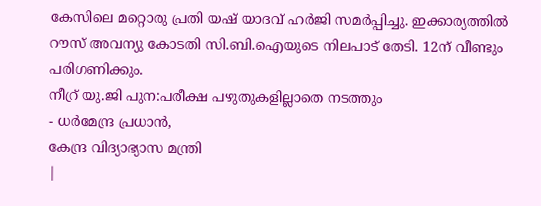കേസിലെ മറ്റൊരു പ്രതി യഷ് യാദവ് ഹർജി സമർപ്പിച്ചു. ഇക്കാര്യത്തിൽ റൗസ് അവന്യു കോടതി സി.ബി.ഐയുടെ നിലപാട് തേടി. 12ന് വീണ്ടും പരിഗണിക്കും.
നീറ്ര് യു.ജി പുന:പരീക്ഷ പഴുതുകളില്ലാതെ നടത്തും
- ധർമേന്ദ്ര പ്രധാൻ,
കേന്ദ്ര വിദ്യാഭ്യാസ മന്ത്രി
|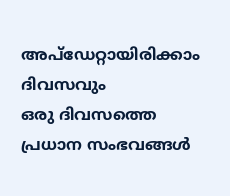അപ്ഡേറ്റായിരിക്കാം ദിവസവും
ഒരു ദിവസത്തെ പ്രധാന സംഭവങ്ങൾ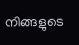നിങ്ങളുടെ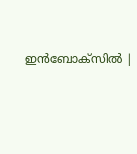ഇൻബോക്സിൽ |